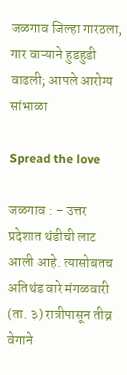जळगाव जिल्हा गारठला, गार वाऱ्याने हुडहुडी वाढली; आपले आरोग्य सांभाळा

Spread the love

जळगाव : – उत्तर प्रदेशात थंडीची लाट आली आहे. त्यासोबतच अतिथंड वारे मंगळवारी (ता. ३) रात्रीपासून तीव्र वेगाने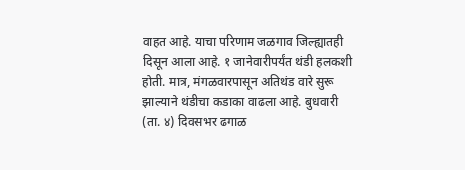वाहत आहे. याचा परिणाम जळगाव जिल्ह्यातही दिसून आला आहे. १ जानेवारीपर्यंत थंडी हलकशी होती. मात्र, मंगळवारपासून अतिथंड वारे सुरू झाल्याने थंडीचा कडाका वाढला आहे. बुधवारी (ता. ४) दिवसभर ढगाळ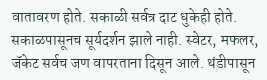वातावरण होते. सकाळी सर्वत्र दाट धुकेही होते. सकाळपासूनच सूर्यदर्शन झाले नाही. स्वेटर, मफलर, जॅकेट सर्वच जण वापरताना दिसून आले. थंडीपासून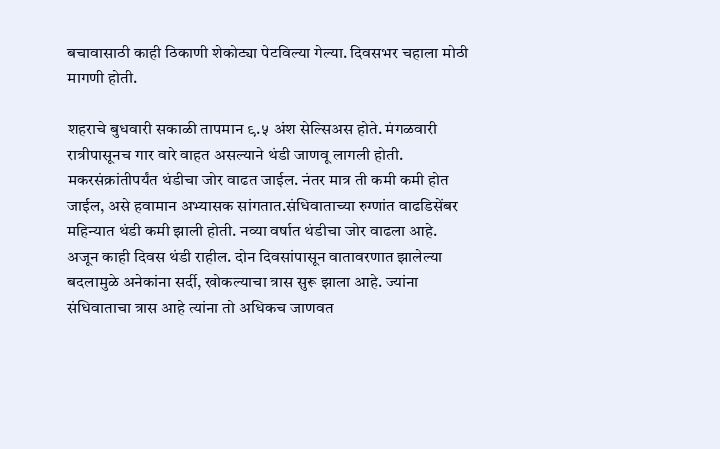बचावासाठी काही ठिकाणी शेकोट्या पेटविल्या गेल्या. दिवसभर चहाला मोठी मागणी होती.

शहराचे बुधवारी सकाळी तापमान ९.५ अंश सेल्सिअस होते. मंगळवारी रात्रीपासूनच गार वारे वाहत असल्याने थंडी जाणवू लागली होती. मकरसंक्रांतीपर्यंत थंडीचा जोर वाढत जाईल. नंतर मात्र ती कमी कमी होत जाईल, असे हवामान अभ्यासक सांगतात.संधिवाताच्या रुग्णांत वाढडिसेंबर महिन्यात थंडी कमी झाली होती. नव्या वर्षात थंडीचा जोर वाढला आहे. अजून काही दिवस थंडी राहील. दोन दिवसांपासून वातावरणात झालेल्या बदलामुळे अनेकांना सर्दी, खोकल्याचा त्रास सुरू झाला आहे. ज्यांना संधिवाताचा त्रास आहे त्यांना तो अधिकच जाणवत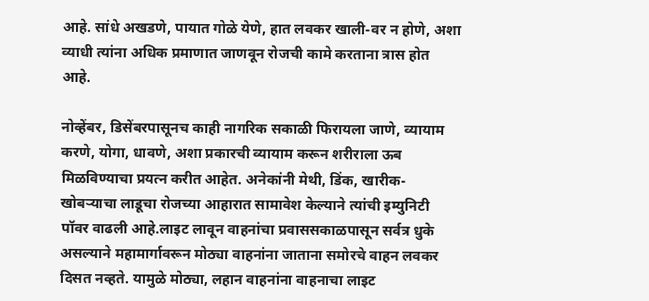आहे. सांधे अखडणे, पायात गोळे येणे, हात लवकर खाली-वर न होणे, अशा व्याधी त्यांना अधिक प्रमाणात जाणवून रोजची कामे करताना त्रास होत आहे.

नोव्हेंबर, डिसेंबरपासूनच काही नागरिक सकाळी फिरायला जाणे, व्यायाम करणे, योगा, धावणे, अशा प्रकारची व्यायाम करून शरीराला ऊब मिळविण्याचा प्रयत्न करीत आहेत. अनेकांनी मेथी, डिंक, खारीक-खोबऱ्याचा लाडूचा रोजच्या आहारात सामावेश केल्याने त्यांची इम्युनिटी पॉवर वाढली आहे.लाइट लावून वाहनांचा प्रवाससकाळपासून सर्वत्र धुके असल्याने महामार्गावरून मोठ्या वाहनांना जाताना समोरचे वाहन लवकर दिसत नव्हते. यामुळे मोठ्या, लहान वाहनांना वाहनाचा लाइट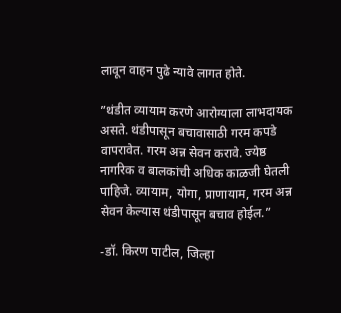लावून वाहन पुढे न्यावे लागत होते.

”थंडीत व्यायाम करणे आरोग्याला लाभदायक असते. थंडीपासून बचावासाठी गरम कपडे वापरावेत. गरम अन्न सेवन करावे. ज्येष्ठ नागरिक व बालकांची अधिक काळजी घेतली पाहिजे. व्यायाम, योगा, प्राणायाम, गरम अन्न सेवन केल्यास थंडीपासून बचाव होईल.”

-डॉ. किरण पाटील, जिल्हा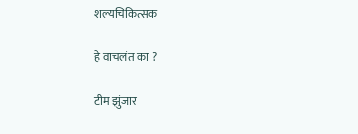शल्यचिकित्सक

हे वाचलंत का ?

टीम झुंजार